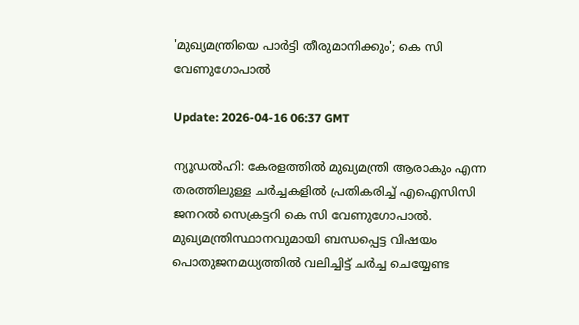'മുഖ്യമന്ത്രിയെ പാര്‍ട്ടി തീരുമാനിക്കും'; കെ സി വേണുഗോപാല്‍

Update: 2026-04-16 06:37 GMT

ന്യൂഡല്‍ഹി: കേരളത്തില്‍ മുഖ്യമന്ത്രി ആരാകും എന്ന തരത്തിലുള്ള ചര്‍ച്ചകളില്‍ പ്രതികരിച്ച് എഐസിസി ജനറല്‍ സെക്രട്ടറി കെ സി വേണുഗോപാല്‍. മുഖ്യമന്ത്രിസ്ഥാനവുമായി ബന്ധപ്പെട്ട വിഷയം പൊതുജനമധ്യത്തില്‍ വലിച്ചിട്ട് ചര്‍ച്ച ചെയ്യേണ്ട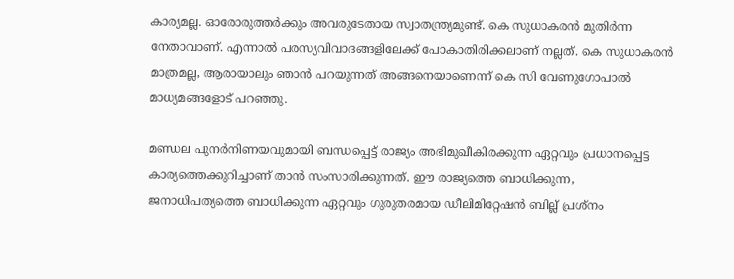കാര്യമല്ല. ഓരോരുത്തര്‍ക്കും അവരുടേതായ സ്വാതന്ത്ര്യമുണ്ട്. കെ സുധാകരന്‍ മുതിര്‍ന്ന നേതാവാണ്. എന്നാല്‍ പരസ്യവിവാദങ്ങളിലേക്ക് പോകാതിരിക്കലാണ് നല്ലത്. കെ സുധാകരന്‍ മാത്രമല്ല, ആരായാലും ഞാന്‍ പറയുന്നത് അങ്ങനെയാണെന്ന് കെ സി വേണുഗോപാല്‍ മാധ്യമങ്ങളോട് പറഞ്ഞു.

മണ്ഡല പുനര്‍നിണയവുമായി ബന്ധപ്പെട്ട് രാജ്യം അഭിമുഖീകിരക്കുന്ന ഏറ്റവും പ്രധാനപ്പെട്ട കാര്യത്തെക്കുറിച്ചാണ് താന്‍ സംസാരിക്കുന്നത്. ഈ രാജ്യത്തെ ബാധിക്കുന്ന, ജനാധിപത്യത്തെ ബാധിക്കുന്ന ഏറ്റവും ഗുരുതരമായ ഡീലിമിറ്റേഷന്‍ ബില്ല് പ്രശ്‌നം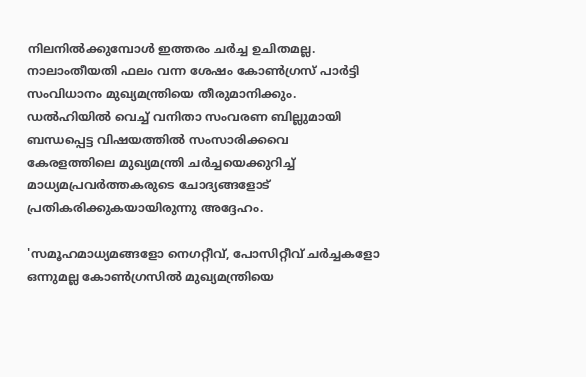നിലനില്‍ക്കുമ്പോള്‍ ഇത്തരം ചര്‍ച്ച ഉചിതമല്ല. നാലാംതീയതി ഫലം വന്ന ശേഷം കോണ്‍ഗ്രസ് പാര്‍ട്ടി സംവിധാനം മുഖ്യമന്ത്രിയെ തീരുമാനിക്കും. ഡല്‍ഹിയില്‍ വെച്ച് വനിതാ സംവരണ ബില്ലുമായി ബന്ധപ്പെട്ട വിഷയത്തില്‍ സംസാരിക്കവെ കേരളത്തിലെ മുഖ്യമന്ത്രി ചര്‍ച്ചയെക്കുറിച്ച് മാധ്യമപ്രവര്‍ത്തകരുടെ ചോദ്യങ്ങളോട് പ്രതികരിക്കുകയായിരുന്നു അദ്ദേഹം.

'സമൂഹമാധ്യമങ്ങളോ നെഗറ്റീവ്, പോസിറ്റീവ് ചര്‍ച്ചകളോ ഒന്നുമല്ല കോണ്‍ഗ്രസില്‍ മുഖ്യമന്ത്രിയെ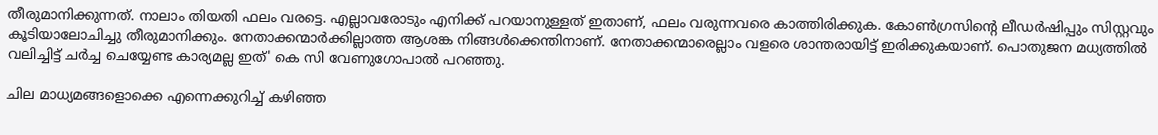തീരുമാനിക്കുന്നത്. നാലാം തിയതി ഫലം വരട്ടെ. എല്ലാവരോടും എനിക്ക് പറയാനുള്ളത് ഇതാണ്, ഫലം വരുന്നവരെ കാത്തിരിക്കുക. കോണ്‍ഗ്രസിന്റെ ലീഡര്‍ഷിപ്പും സിസ്റ്റവും കൂടിയാലോചിച്ചു തീരുമാനിക്കും. നേതാക്കന്മാര്‍ക്കില്ലാത്ത ആശങ്ക നിങ്ങള്‍ക്കെന്തിനാണ്. നേതാക്കന്മാരെല്ലാം വളരെ ശാന്തരായിട്ട് ഇരിക്കുകയാണ്. പൊതുജന മധ്യത്തില്‍ വലിച്ചിട്ട് ചര്‍ച്ച ചെയ്യേണ്ട കാര്യമല്ല ഇത്' കെ സി വേണുഗോപാല്‍ പറഞ്ഞു.

ചില മാധ്യമങ്ങളൊക്കെ എന്നെക്കുറിച്ച് കഴിഞ്ഞ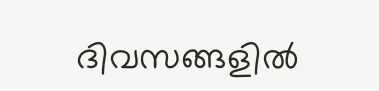ദിവസങ്ങളില്‍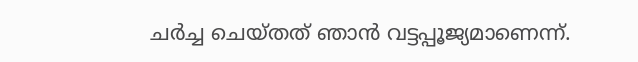ചര്‍ച്ച ചെയ്തത് ഞാന്‍ വട്ടപ്പൂജ്യമാണെന്ന്.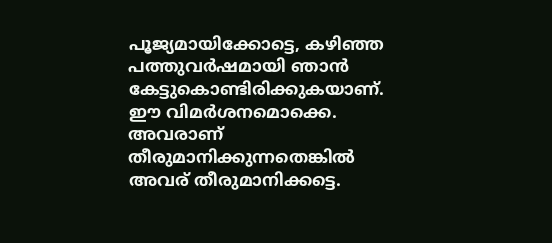പൂജ്യമായിക്കോട്ടെ, കഴിഞ്ഞ പത്തുവര്‍ഷമായി ഞാന്‍ കേട്ടുകൊണ്ടിരിക്കുകയാണ്. ഈ വിമര്‍ശനമൊക്കെ. അവരാണ് തീരുമാനിക്കുന്നതെങ്കില്‍ അവര് തീരുമാനിക്കട്ടെ.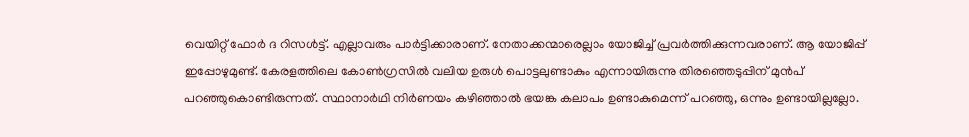വെയിറ്റ് ഫോര്‍ ദ റിസള്‍ട്ട്. എല്ലാവരും പാര്‍ട്ടിക്കാരാണ്. നേതാക്കന്മാരെല്ലാം യോജിച്ച് പ്രവര്‍ത്തിക്കുന്നവരാണ്. ആ യോജിപ്പ് ഇപ്പോഴുമുണ്ട്. കേരളത്തിലെ കോണ്‍ഗ്രസില്‍ വലിയ ഉരുള്‍ പൊട്ടലുണ്ടാകും എന്നായിരുന്നു തിരഞ്ഞെടുപ്പിന് മുന്‍പ് പറഞ്ഞുകൊണ്ടിരുന്നത്. സ്ഥാനാര്‍ഥി നിര്‍ണയം കഴിഞ്ഞാല്‍ ഭയങ്ക കലാപം ഉണ്ടാകുമെന്ന് പറഞ്ഞു, ഒന്നും ഉണ്ടായില്ലല്ലോ.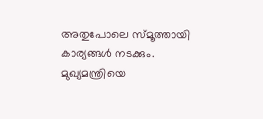അതുപോലെ സ്മൂത്തായി കാര്യങ്ങള്‍ നടക്കും. മുഖ്യമന്ത്രിയെ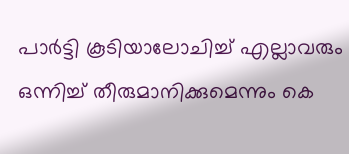പാര്‍ട്ടി കൂടിയാലോചിച്ച് എല്ലാവരും ഒന്നിച്ച് തീരുമാനിക്കുമെന്നും കെ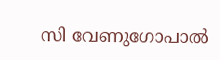സി വേണുഗോപാല്‍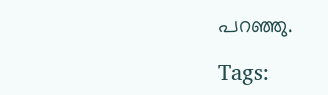പറഞ്ഞു.

Tags: